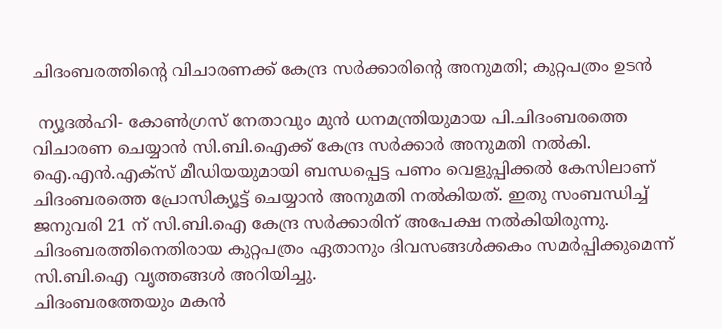ചിദംബരത്തിന്റെ വിചാരണക്ക് കേന്ദ്ര സര്‍ക്കാരിന്റെ അനുമതി; കുറ്റപത്രം ഉടന്‍

 ന്യൂദല്‍ഹി- കോണ്‍ഗ്രസ് നേതാവും മുന്‍ ധനമന്ത്രിയുമായ പി.ചിദംബരത്തെ വിചാരണ ചെയ്യാന്‍ സി.ബി.ഐക്ക് കേന്ദ്ര സര്‍ക്കാര്‍ അനുമതി നല്‍കി. ഐ.എന്‍.എക്‌സ് മീഡിയയുമായി ബന്ധപ്പെട്ട പണം വെളുപ്പിക്കല്‍ കേസിലാണ് ചിദംബരത്തെ പ്രോസിക്യൂട്ട് ചെയ്യാന്‍ അനുമതി നല്‍കിയത്. ഇതു സംബന്ധിച്ച് ജനുവരി 21 ന് സി.ബി.ഐ കേന്ദ്ര സര്‍ക്കാരിന് അപേക്ഷ നല്‍കിയിരുന്നു.
ചിദംബരത്തിനെതിരായ കുറ്റപത്രം ഏതാനും ദിവസങ്ങള്‍ക്കകം സമര്‍പ്പിക്കുമെന്ന് സി.ബി.ഐ വൃത്തങ്ങള്‍ അറിയിച്ചു.
ചിദംബരത്തേയും മകന്‍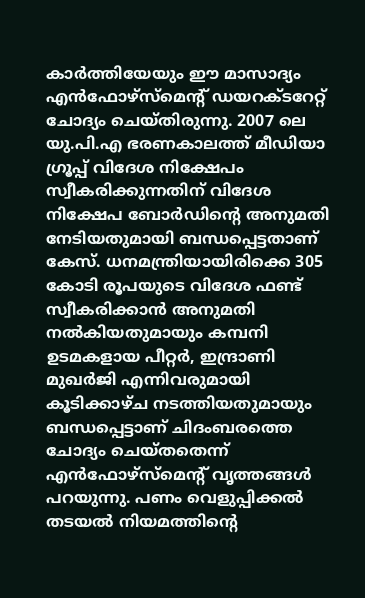കാര്‍ത്തിയേയും ഈ മാസാദ്യം എന്‍ഫോഴ്‌സ്‌മെന്റ് ഡയറക്ടറേറ്റ് ചോദ്യം ചെയ്തിരുന്നു. 2007 ലെ യു.പി.എ ഭരണകാലത്ത് മീഡിയാ ഗ്രൂപ്പ് വിദേശ നിക്ഷേപം സ്വീകരിക്കുന്നതിന് വിദേശ നിക്ഷേപ ബോര്‍ഡിന്റെ അനുമതി നേടിയതുമായി ബന്ധപ്പെട്ടതാണ് കേസ്. ധനമന്ത്രിയായിരിക്കെ 305 കോടി രൂപയുടെ വിദേശ ഫണ്ട് സ്വീകരിക്കാന്‍ അനുമതി നല്‍കിയതുമായും കമ്പനി ഉടമകളായ പീറ്റര്‍, ഇന്ദ്രാണി മുഖര്‍ജി എന്നിവരുമായി കൂടിക്കാഴ്ച നടത്തിയതുമായും ബന്ധപ്പെട്ടാണ് ചിദംബരത്തെ ചോദ്യം ചെയ്തതെന്ന് എന്‍ഫോഴ്‌സ്‌മെന്റ് വൃത്തങ്ങള്‍ പറയുന്നു. പണം വെളുപ്പിക്കല്‍ തടയല്‍ നിയമത്തിന്റെ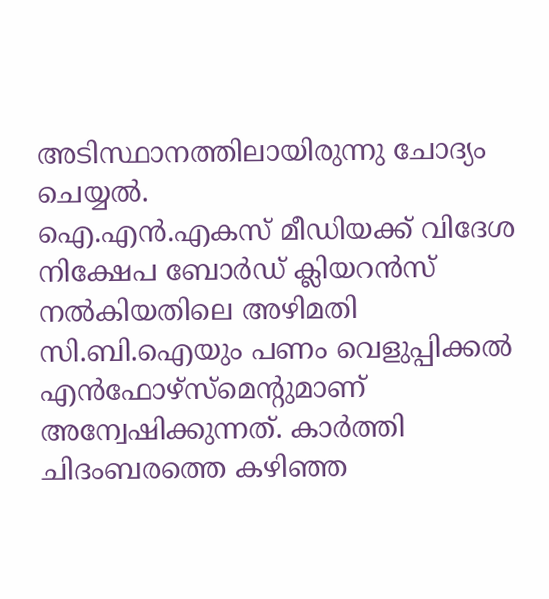അടിസ്ഥാനത്തിലായിരുന്നു ചോദ്യം ചെയ്യല്‍.
ഐ.എന്‍.എകസ് മീഡിയക്ക് വിദേശ നിക്ഷേപ ബോര്‍ഡ് ക്ലിയറന്‍സ് നല്‍കിയതിലെ അഴിമതി സി.ബി.ഐയും പണം വെളുപ്പിക്കല്‍ എന്‍ഫോഴ്‌സ്‌മെന്റുമാണ് അന്വേഷിക്കുന്നത്. കാര്‍ത്തി ചിദംബരത്തെ കഴിഞ്ഞ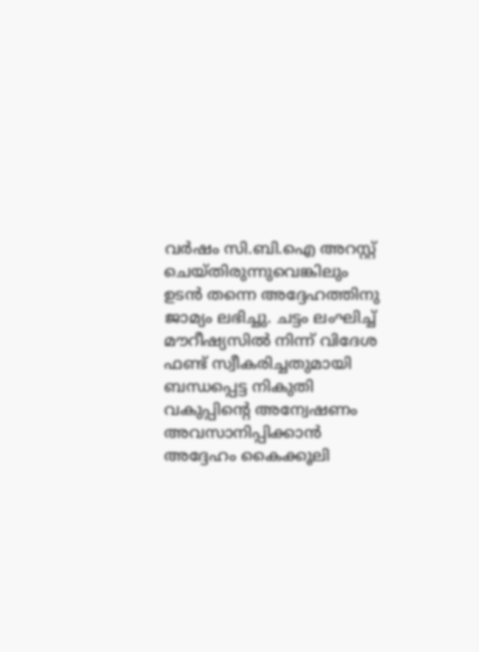വര്‍ഷം സി.ബി.ഐ അറസ്റ്റ് ചെയ്തിരുന്നുവെങ്കിലും ഉടന്‍ തന്നെ അദ്ദേഹത്തിനു ജാമ്യം ലഭിച്ചു. ചട്ടം ലംഘിച്ച് മൗറീഷ്യസില്‍ നിന്ന് വിദേശ ഫണ്ട് സ്വീകരിച്ചതുമായി ബന്ധപ്പെട്ട നികുതി വകുപ്പിന്റെ അന്വേഷണം അവസാനിപ്പിക്കാന്‍ അദ്ദേഹം കൈക്കൂലി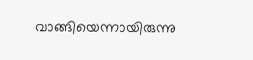വാങ്ങിയെന്നായിരുന്നു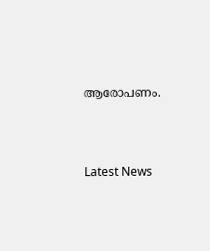ആരോപണം.





Latest News